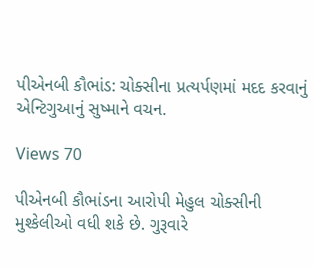પીએનબી કૌભાંડ: ચોક્સીના પ્રત્યર્પણમાં મદદ કરવાનું એન્ટિગુઆનું સુષ્માને વચન.

Views 70

પીએનબી કૌભાંડના આરોપી મેહુલ ચોક્સીની મુશ્કેલીઓ વધી શકે છે. ગુરૂવારે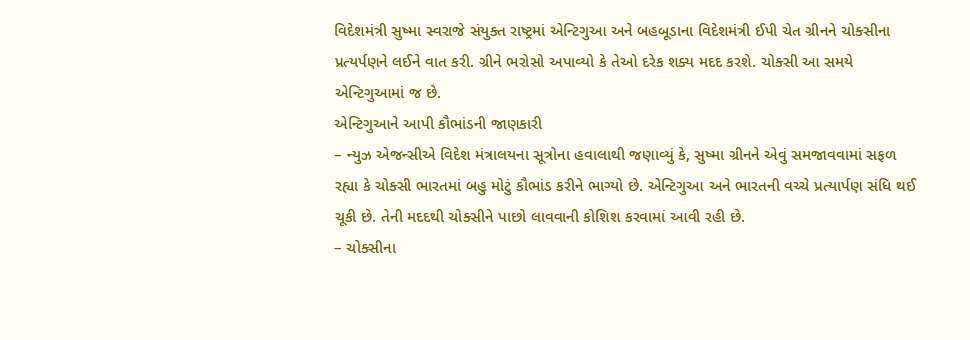વિદેશમંત્રી સુષ્મા સ્વરાજે સંયુક્ત રાષ્ટ્રમાં એન્ટિગુઆ અને બહબૂડાના વિદેશમંત્રી ઈપી ચેત ગ્રીનને ચોક્સીના પ્રત્યર્પણને લઈને વાત કરી. ગ્રીને ભરોસો અપાવ્યો કે તેઓ દરેક શક્ય મદદ કરશે. ચોક્સી આ સમયે એન્ટિગુઆમાં જ છે.
એન્ટિગુઆને આપી કૌભાંડની જાણકારી
– ન્યુઝ એજન્સીએ વિદેશ મંત્રાલયના સૂત્રોના હવાલાથી જણાવ્યું કે, સુષ્મા ગ્રીનને એવું સમજાવવામાં સફળ રહ્યા કે ચોક્સી ભારતમાં બહુ મોટું કૌભાંડ કરીને ભાગ્યો છે. એન્ટિગુઆ અને ભારતની વચ્ચે પ્રત્યાર્પણ સંધિ થઈ ચૂકી છે. તેની મદદથી ચોક્સીને પાછો લાવવાની કોશિશ કરવામાં આવી રહી છે.
– ચોક્સીના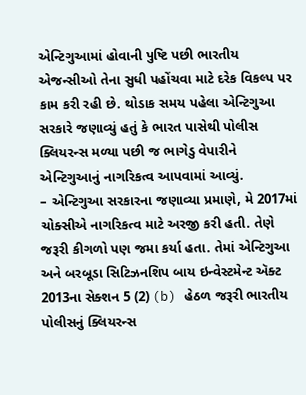એન્ટિગુઆમાં હોવાની પુષ્ટિ પછી ભારતીય એજન્સીઓ તેના સુધી પહોંચવા માટે દરેક વિકલ્પ પર કામ કરી રહી છે. થોડાક સમય પહેલા એન્ટિગુઆ સરકારે જણાવ્યું હતું કે ભારત પાસેથી પોલીસ ક્લિયરન્સ મળ્યા પછી જ ભાગેડુ વેપારીને એન્ટિગુઆનું નાગરિકત્વ આપવામાં આવ્યું.
– એન્ટિગુઆ સરકારના જણાવ્યા પ્રમાણે, મે 2017માં ચોક્સીએ નાગરિકત્વ માટે અરજી કરી હતી. તેણે જરૂરી કીગળો પણ જમા કર્યા હતા. તેમાં એન્ટિગુઆ અને બરબૂડા સિટિઝનશિપ બાય ઇન્વેસ્ટમેન્ટ ઍક્ટ 2013ના સેક્શન 5 (2) (b) હેઠળ જરૂરી ભારતીય પોલીસનું ક્લિયરન્સ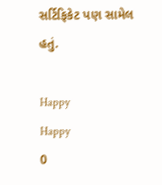સર્ટિફિકેટ પણ સામેલ હતું.

Happy
Happy
0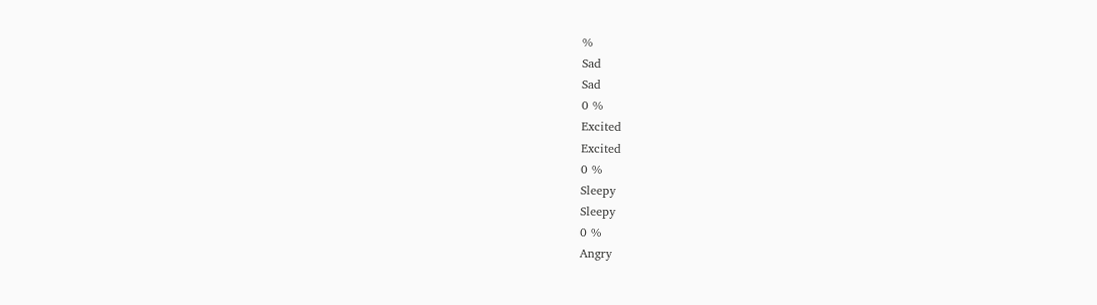%
Sad
Sad
0 %
Excited
Excited
0 %
Sleepy
Sleepy
0 %
Angry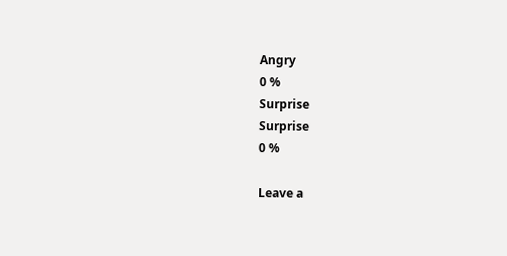Angry
0 %
Surprise
Surprise
0 %

Leave a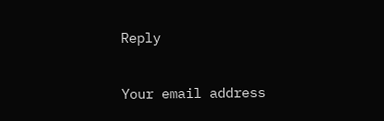Reply

Your email address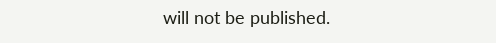will not be published.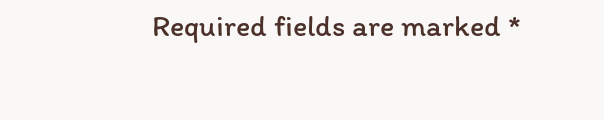Required fields are marked *